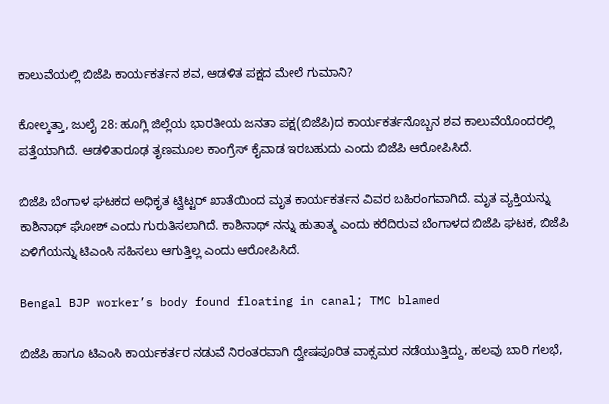ಕಾಲುವೆಯಲ್ಲಿ ಬಿಜೆಪಿ ಕಾರ್ಯಕರ್ತನ ಶವ, ಆಡಳಿತ ಪಕ್ಷದ ಮೇಲೆ ಗುಮಾನಿ?

ಕೋಲ್ಕತ್ತಾ, ಜುಲೈ 28: ಹೂಗ್ಲಿ ಜಿಲ್ಲೆಯ ಭಾರತೀಯ ಜನತಾ ಪಕ್ಷ(ಬಿಜೆಪಿ)ದ ಕಾರ್ಯಕರ್ತನೊಬ್ಬನ ಶವ ಕಾಲುವೆಯೊಂದರಲ್ಲಿ ಪತ್ತೆಯಾಗಿದೆ. ಆಡಳಿತಾರೂಢ ತೃಣಮೂಲ ಕಾಂಗ್ರೆಸ್ ಕೈವಾಡ ಇರಬಹುದು ಎಂದು ಬಿಜೆಪಿ ಆರೋಪಿಸಿದೆ.

ಬಿಜೆಪಿ ಬೆಂಗಾಳ ಘಟಕದ ಅಧಿಕೃತ ಟ್ವಿಟ್ಟರ್ ಖಾತೆಯಿಂದ ಮೃತ ಕಾರ್ಯಕರ್ತನ ವಿವರ ಬಹಿರಂಗವಾಗಿದೆ. ಮೃತ ವ್ಯಕ್ತಿಯನ್ನು ಕಾಶಿನಾಥ್ ಘೋಶ್ ಎಂದು ಗುರುತಿಸಲಾಗಿದೆ. ಕಾಶಿನಾಥ್ ನನ್ನು ಹುತಾತ್ಮ ಎಂದು ಕರೆದಿರುವ ಬೆಂಗಾಳದ ಬಿಜೆಪಿ ಘಟಕ, ಬಿಜೆಪಿ ಏಳಿಗೆಯನ್ನು ಟಿಎಂಸಿ ಸಹಿಸಲು ಆಗುತ್ತಿಲ್ಲ ಎಂದು ಆರೋಪಿಸಿದೆ.

Bengal BJP worker’s body found floating in canal; TMC blamed

ಬಿಜೆಪಿ ಹಾಗೂ ಟಿಎಂಸಿ ಕಾರ್ಯಕರ್ತರ ನಡುವೆ ನಿರಂತರವಾಗಿ ದ್ವೇಷಪೂರಿತ ವಾಕ್ಸಮರ ನಡೆಯುತ್ತಿದ್ದು, ಹಲವು ಬಾರಿ ಗಲಭೆ,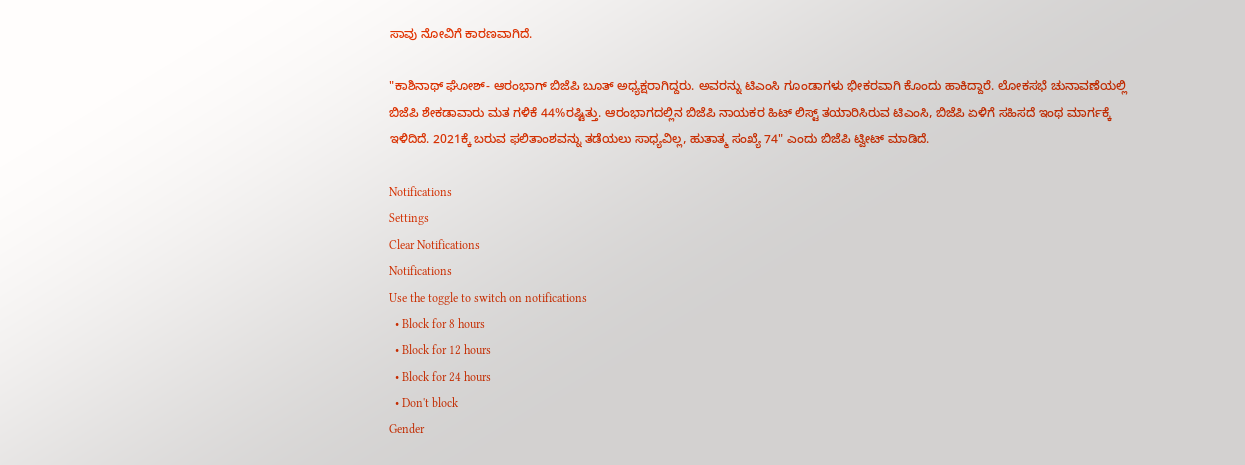ಸಾವು ನೋವಿಗೆ ಕಾರಣವಾಗಿದೆ.

"ಕಾಶಿನಾಥ್ ಘೋಶ್- ಆರಂಭಾಗ್ ಬಿಜೆಪಿ ಬೂತ್ ಅಧ್ಯಕ್ಷರಾಗಿದ್ದರು. ಅವರನ್ನು ಟಿಎಂಸಿ ಗೂಂಡಾಗಳು ಭೀಕರವಾಗಿ ಕೊಂದು ಹಾಕಿದ್ದಾರೆ. ಲೋಕಸಭೆ ಚುನಾವಣೆಯಲ್ಲಿ ಬಿಜೆಪಿ ಶೇಕಡಾವಾರು ಮತ ಗಳಿಕೆ 44%ರಷ್ಟಿತ್ತು. ಆರಂಭಾಗದಲ್ಲಿನ ಬಿಜೆಪಿ ನಾಯಕರ ಹಿಟ್ ಲಿಸ್ಟ್ ತಯಾರಿಸಿರುವ ಟಿಎಂಸಿ, ಬಿಜೆಪಿ ಏಳಿಗೆ ಸಹಿಸದೆ ಇಂಥ ಮಾರ್ಗಕ್ಕೆ ಇಳಿದಿದೆ. 2021ಕ್ಕೆ ಬರುವ ಫಲಿತಾಂಶವನ್ನು ತಡೆಯಲು ಸಾಧ್ಯವಿಲ್ಲ, ಹುತಾತ್ಮ ಸಂಖ್ಯೆ 74" ಎಂದು ಬಿಜೆಪಿ ಟ್ವೀಟ್ ಮಾಡಿದೆ.

Notifications
Settings
Clear Notifications
Notifications
Use the toggle to switch on notifications
  • Block for 8 hours
  • Block for 12 hours
  • Block for 24 hours
  • Don't block
Gender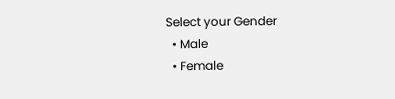Select your Gender
  • Male
  • Female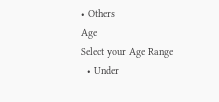• Others
Age
Select your Age Range
  • Under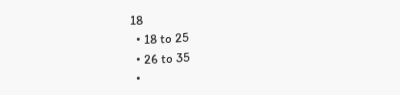18
  • 18 to 25
  • 26 to 35
  •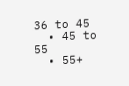36 to 45
  • 45 to 55
  • 55+